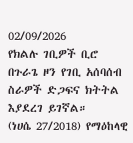02/09/2026
የክልሉ ገቢዎች ቢሮ በጉራጌ ዞን የገቢ አሰባሰብ ስራዎች ድጋፍና ክትትል እያደረገ ይገኛል።
(ነሀሴ 27/2018) የማዕከላዊ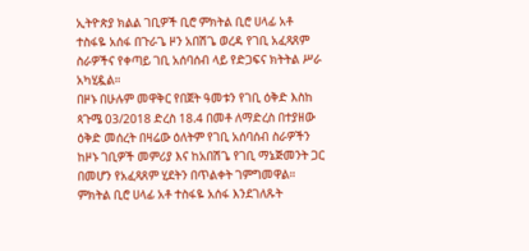ኢትዮጵያ ክልል ገቢዎች ቢሮ ምክትል ቢሮ ሀላፊ አቶ ተስፋዬ አሰፋ በጉራጌ ዞን አበሽጌ ወረዳ የገቢ አፈጻጸም ስራዎችና የቀጣይ ገቢ አሰባሰብ ላይ የድጋፍና ክትትል ሥራ አካሂዷል።
በዞኑ በሁሉም መዋቅር የበጀት ዓመቱን የገቢ ዕቅድ እስከ ጳጉሜ 03/2018 ድረስ 18.4 በመቶ ለማድረስ በተያዘው ዕቅድ መሰረት በዛሬው ዕለትም የገቢ አሰባሰብ ስራዎችን ከዞኑ ገቢዎች መምሪያ እና ከአበሽጌ የገቢ ማኔጅመንት ጋር በመሆን የአፈጻጸም ሂደትን በጥልቀት ገምግመዋል።
ምክትል ቢሮ ሀላፊ አቶ ተስፋዬ አሰፋ እንደገለጹት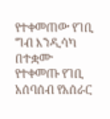የተቀመጠው የገቢ ግብ እንዲሳካ በተቋሙ የተቀመጡ የገቢ አሰባሰብ የአሰራር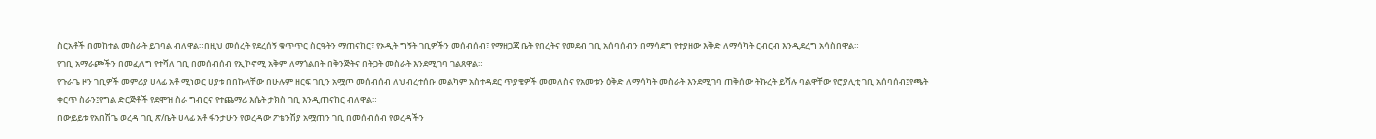ስርአቶች በመከተል መስራት ይገባል ብለዋል።በዚህ መሰረት የደረሰኝ ቁጥጥር ስርዓትን ማጠናከር፣ የኦዲት ግኝት ገቢዎችን መሰብሰብ፣ የማዘጋጃ ቤት የበረትና የመደብ ገቢ አሰባሰብን በማሳደግ የተያዘው እቅድ ለማሳካት ርብርብ እንዲደረግ አሳስበዋል።
የገቢ አማራጮችን በመፈለግ የተሻለ ገቢ በመሰብሰብ የኢኮኖሚ አቅም ለማጎልበት በቅንጅትና በትጋት መስራት እንደሚገባ ገልጸዋል።
የጉራጌ ዞን ገቢዎች መምሪያ ሀላፊ አቶ ሚነወር ሀያቱ በበኩላቸው በሁሉም ዘርፍ ገቢን አሟጦ መሰብሰብ ለህብረተሰቡ መልካም አስተዳደር ጥያቄዎች መመለስና የአመቱን ዕቅድ ለማሳካት መስራት እንደሚገባ ጠቅሰው ትኩረት ይሻሉ ባልዋቸው የሮያሊቲ ገቢ አሰባሰብ፤የጫት ቀርጥ ስራን፤የግል ድርጅቶች የደሞዝ ስራ ግብርና የተጨማሪ እሴት ታክስ ገቢ እንዲጠናከር ብለዋል።
በውይይቱ የአበሽጌ ወረዳ ገቢ ጽ/ቤት ሀላፊ አቶ ፋንታሁን የወረዳው ፖቴንሽያ አሟጠን ገቢ በመሰብሰብ የወረዳችን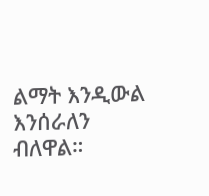ልማት እንዲውል እንሰራለን ብለዋል።